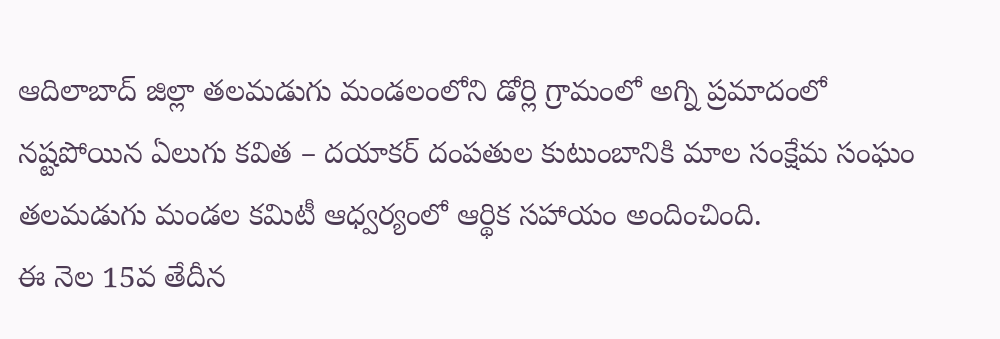ఆదిలాబాద్ జిల్లా తలమడుగు మండలంలోని డోర్లి గ్రామంలో అగ్ని ప్రమాదంలో నష్టపోయిన ఏలుగు కవిత – దయాకర్ దంపతుల కుటుంబానికి మాల సంక్షేమ సంఘం తలమడుగు మండల కమిటీ ఆధ్వర్యంలో ఆర్థిక సహాయం అందించింది.
ఈ నెల 15వ తేదీన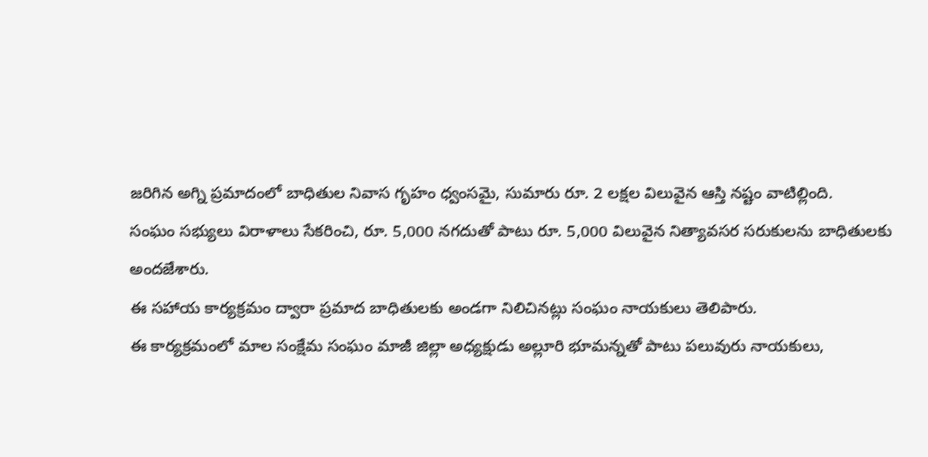జరిగిన అగ్ని ప్రమాదంలో బాధితుల నివాస గృహం ధ్వంసమై, సుమారు రూ. 2 లక్షల విలువైన ఆస్తి నష్టం వాటిల్లింది.
సంఘం సభ్యులు విరాళాలు సేకరించి, రూ. 5,000 నగదుతో పాటు రూ. 5,000 విలువైన నిత్యావసర సరుకులను బాధితులకు అందజేశారు.
ఈ సహాయ కార్యక్రమం ద్వారా ప్రమాద బాధితులకు అండగా నిలిచినట్లు సంఘం నాయకులు తెలిపారు.
ఈ కార్యక్రమంలో మాల సంక్షేమ సంఘం మాజీ జిల్లా అధ్యక్షుడు అల్లూరి భూమన్నతో పాటు పలువురు నాయకులు,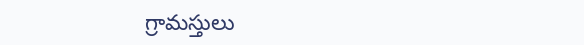గ్రామస్తులు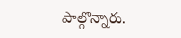పాల్గొన్నారు.